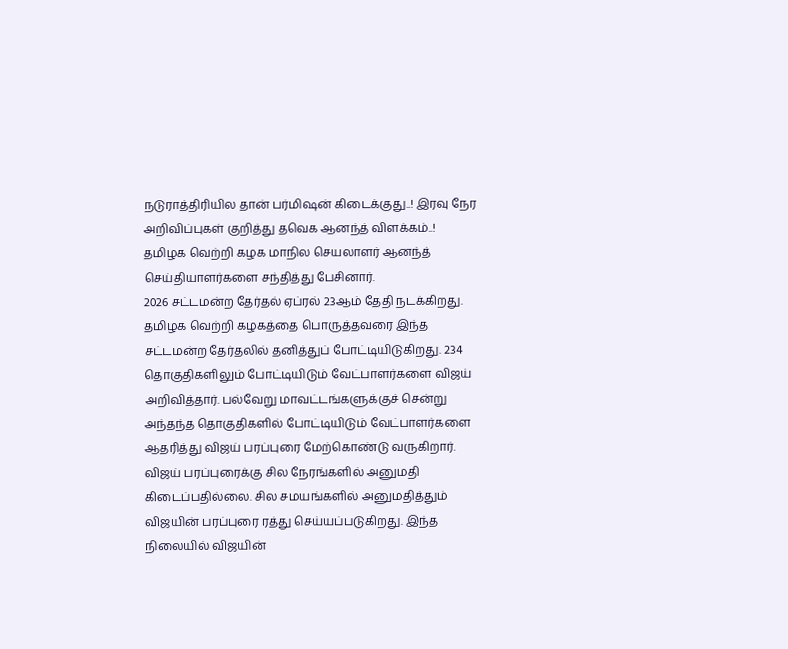நடுராத்திரியில தான் பர்மிஷன் கிடைக்குது..! இரவு நேர அறிவிப்புகள் குறித்து தவெக ஆனந்த் விளக்கம்..!
தமிழக வெற்றி கழக மாநில செயலாளர் ஆனந்த் செய்தியாளர்களை சந்தித்து பேசினார்.
2026 சட்டமன்ற தேர்தல் ஏப்ரல் 23ஆம் தேதி நடக்கிறது. தமிழக வெற்றி கழகத்தை பொருத்தவரை இந்த சட்டமன்ற தேர்தலில் தனித்துப் போட்டியிடுகிறது. 234 தொகுதிகளிலும் போட்டியிடும் வேட்பாளர்களை விஜய் அறிவித்தார். பல்வேறு மாவட்டங்களுக்குச் சென்று அந்தந்த தொகுதிகளில் போட்டியிடும் வேட்பாளர்களை ஆதரித்து விஜய் பரப்புரை மேற்கொண்டு வருகிறார்.
விஜய் பரப்புரைக்கு சில நேரங்களில் அனுமதி கிடைப்பதில்லை. சில சமயங்களில் அனுமதித்தும் விஜயின் பரப்புரை ரத்து செய்யப்படுகிறது. இந்த நிலையில் விஜயின்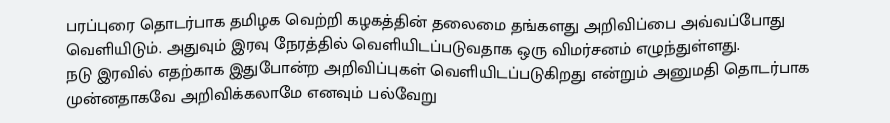பரப்புரை தொடர்பாக தமிழக வெற்றி கழகத்தின் தலைமை தங்களது அறிவிப்பை அவ்வப்போது வெளியிடும். அதுவும் இரவு நேரத்தில் வெளியிடப்படுவதாக ஒரு விமர்சனம் எழுந்துள்ளது.
நடு இரவில் எதற்காக இதுபோன்ற அறிவிப்புகள் வெளியிடப்படுகிறது என்றும் அனுமதி தொடர்பாக முன்னதாகவே அறிவிக்கலாமே எனவும் பல்வேறு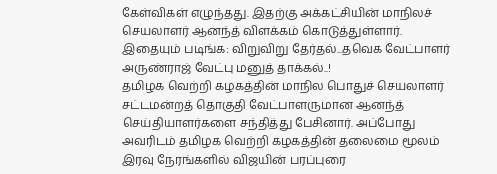கேள்விகள் எழுந்தது. இதற்கு அக்கட்சியின் மாநிலச் செயலாளர் ஆனந்த் விளக்கம் கொடுத்துள்ளார்.
இதையும் படிங்க: விறுவிறு தேர்தல்...தவெக வேட்பாளர் அருண்ராஜ் வேட்பு மனுத் தாக்கல்..!
தமிழக வெற்றி கழகத்தின் மாநில பொதுச் செயலாளர் சட்டமன்றத் தொகுதி வேட்பாளருமான ஆனந்த் செய்தியாளர்களை சந்தித்து பேசினார். அப்போது அவரிடம் தமிழக வெற்றி கழகத்தின் தலைமை மூலம் இரவு நேரங்களில் விஜயின் பரப்புரை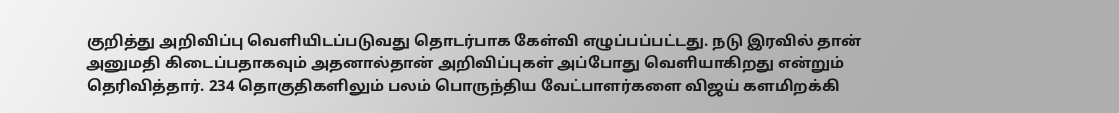குறித்து அறிவிப்பு வெளியிடப்படுவது தொடர்பாக கேள்வி எழுப்பப்பட்டது. நடு இரவில் தான் அனுமதி கிடைப்பதாகவும் அதனால்தான் அறிவிப்புகள் அப்போது வெளியாகிறது என்றும் தெரிவித்தார். 234 தொகுதிகளிலும் பலம் பொருந்திய வேட்பாளர்களை விஜய் களமிறக்கி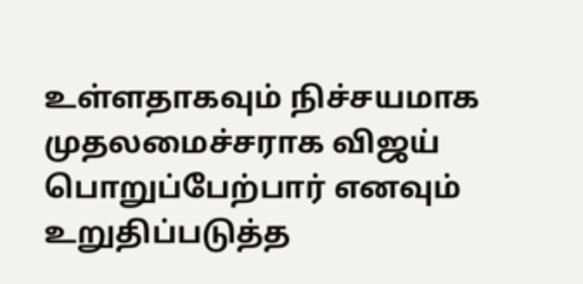உள்ளதாகவும் நிச்சயமாக முதலமைச்சராக விஜய் பொறுப்பேற்பார் எனவும் உறுதிப்படுத்த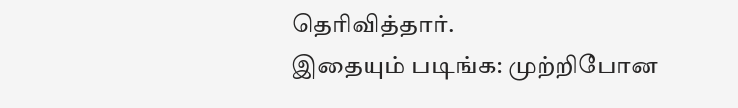தெரிவித்தார்.
இதையும் படிங்க: முற்றிபோன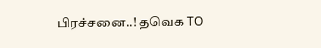பிரச்சனை..! தவெக TO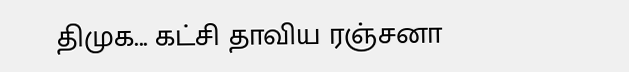திமுக... கட்சி தாவிய ரஞ்சனா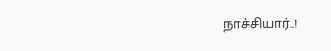நாச்சியார்..!